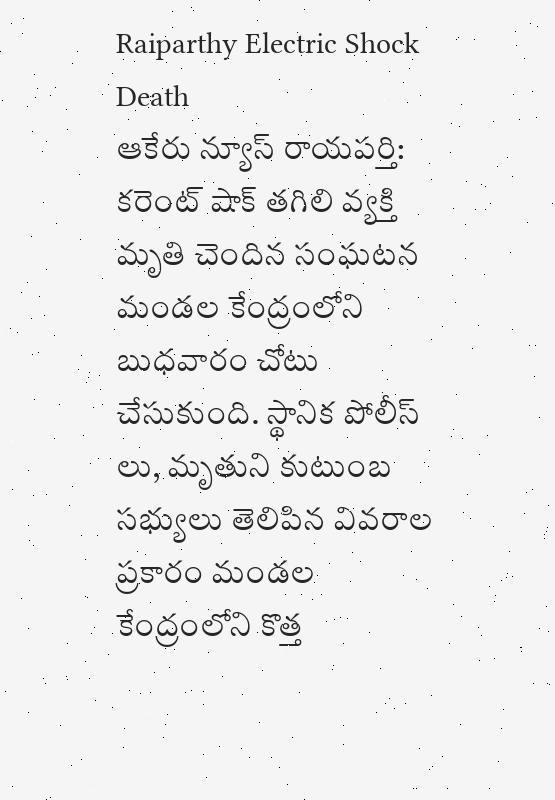Raiparthy Electric Shock Death
ఆకేరు న్యూస్ రాయపర్తి: కరెంట్ షాక్ తగిలి వ్యక్తి మృతి చెందిన సంఘటన మండల కేంద్రంలోని బుధవారం చోటు చేసుకుంది. స్థానిక పోలీస్ లు, మృతుని కుటుంబ సభ్యులు తెలిపిన వివరాల ప్రకారం మండల కేంద్రంలోని కొత్త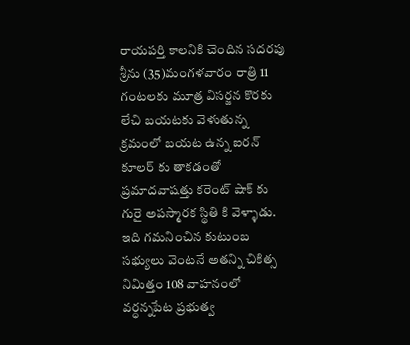రాయపర్తి కాలనికి చెందిన సదరపు శ్రీను (35)మంగళవారం రాత్రి 11 గంటలకు మూత్ర విసర్జన కొరకు లేచి బయటకు వెళుతున్న క్రమంలో బయట ఉన్న ఐరన్ కూలర్ కు తాకడంతో ప్రమాదవాషత్తు కరెంట్ షాక్ కు గురై అపస్మారక స్థితి కి వెళ్ళాడు. ఇది గమనించిన కుటుంబ సభ్యులు వెంటనే అతన్ని చికిత్స నిమిత్తం 108 వాహనంలో వర్ధన్నపేట ప్రభుత్వ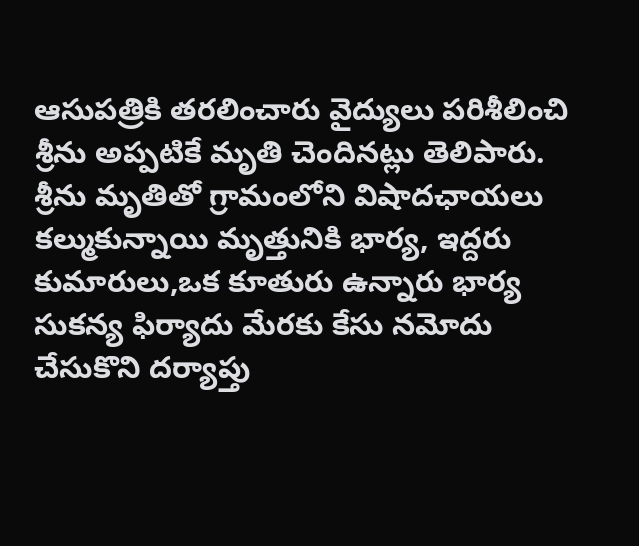ఆసుపత్రికి తరలించారు వైద్యులు పరిశీలించి శ్రీను అప్పటికే మృతి చెందినట్లు తెలిపారు. శ్రీను మృతితో గ్రామంలోని విషాదఛాయలు కల్ముకున్నాయి మృత్తునికి భార్య, ఇద్దరు కుమారులు,ఒక కూతురు ఉన్నారు భార్య సుకన్య ఫిర్యాదు మేరకు కేసు నమోదు చేసుకొని దర్యాప్తు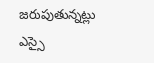జరుపుతున్నట్లు ఎస్సై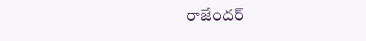రాజేందర్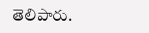తెలిపారు.